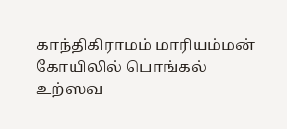காந்திகிராமம் மாரியம்மன் கோயிலில் பொங்கல் உற்ஸவ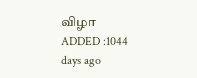விழா
ADDED :1044 days ago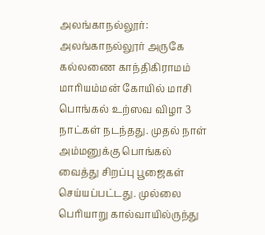அலங்காநல்லூர்: அலங்காநல்லூர் அருகே கல்லணை காந்திகிராமம் மாரியம்மன் கோயில் மாசி பொங்கல் உற்ஸவ விழா 3 நாட்கள் நடந்தது. முதல் நாள் அம்மனுக்கு பொங்கல் வைத்து சிறப்பு பூஜைகள் செய்யப்பட்டது. முல்லை பெரியாறு கால்வாயில்ருந்து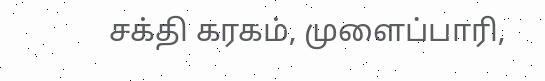சக்தி கரகம், முளைப்பாரி,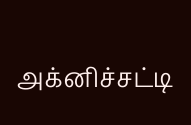அக்னிச்சட்டி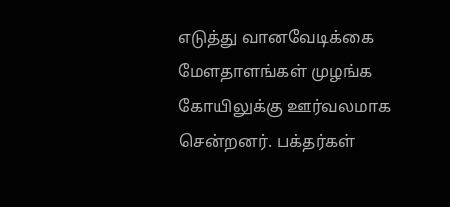எடுத்து வானவேடிக்கை மேளதாளங்கள் முழங்க கோயிலுக்கு ஊர்வலமாக சென்றனர். பக்தர்கள்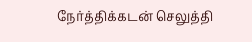நேர்த்திக்கடன் செலுத்தி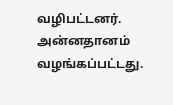வழிபட்டனர். அன்னதானம் வழங்கப்பட்டது.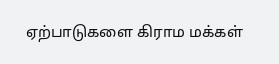ஏற்பாடுகளை கிராம மக்கள்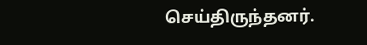செய்திருந்தனர்.